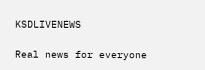KSDLIVENEWS

Real news for everyone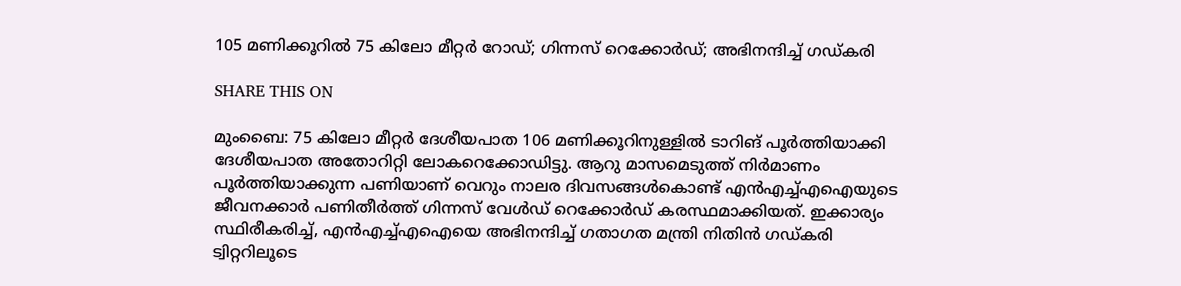105 മണിക്കൂറില്‍ 75 കിലോ മീറ്റര്‍ റോഡ്; ഗിന്നസ് റെക്കോര്‍ഡ്; അഭിനന്ദിച്ച്‌ ഗഡ്കരി

SHARE THIS ON

മുംബൈ: 75 കിലോ മീറ്റര്‍ ദേശീയപാത 106 മണിക്കൂറിനുള്ളില്‍ ടാറിങ് പൂര്‍ത്തിയാക്കി ദേശീയപാത അതോറിറ്റി ലോകറെക്കോഡിട്ടു. ആറു മാസമെടുത്ത് നിര്‍മാണം പൂര്‍ത്തിയാക്കുന്ന പണിയാണ് വെറും നാലര ദിവസങ്ങള്‍കൊണ്ട് എന്‍എച്ച്‌എഐയുടെ ജീവനക്കാര്‍ പണിതീര്‍ത്ത് ഗിന്നസ് വേള്‍ഡ് റെക്കോര്‍ഡ് കരസ്ഥമാക്കിയത്. ഇക്കാര്യം സ്ഥിരീകരിച്ച്‌, എന്‍എച്ച്‌എഐയെ അഭിനന്ദിച്ച്‌ ഗതാഗത മന്ത്രി നിതിന്‍ ഗഡ്കരി ട്വിറ്ററിലൂടെ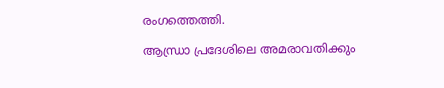രംഗത്തെത്തി.

ആന്ധ്രാ പ്രദേശിലെ അമരാവതിക്കും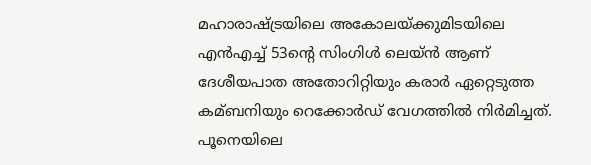മഹാരാഷ്ട്രയിലെ അകോലയ്ക്കുമിടയിലെ എന്‍എച്ച്‌ 53ന്റെ സിംഗിള്‍ ലെയ്ന്‍ ആണ് ദേശീയപാത അതോറിറ്റിയും കരാര്‍ ഏറ്റെടുത്ത കമ്ബനിയും റെക്കോര്‍ഡ് വേഗത്തില്‍ നിര്‍മിച്ചത്. പൂനെയിലെ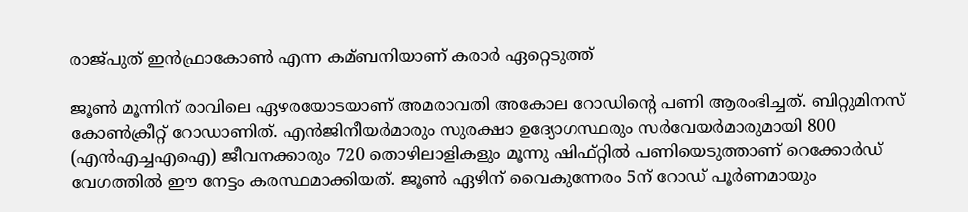രാജ്പുത് ഇന്‍ഫ്രാകോണ്‍ എന്ന കമ്ബനിയാണ് കരാര്‍ ഏറ്റെടുത്ത്

ജൂണ്‍ മൂന്നിന് രാവിലെ ഏഴരയോടയാണ് അമരാവതി അകോല റോഡിന്റെ പണി ആരംഭിച്ചത്. ബിറ്റുമിനസ് കോണ്‍ക്രീറ്റ് റോഡാണിത്. എന്‍ജിനീയര്‍മാരും സുരക്ഷാ ഉദ്യോഗസ്ഥരും സര്‍വേയര്‍മാരുമായി 800 (എന്‍എച്ചഎഐ) ജീവനക്കാരും 720 തൊഴിലാളികളും മൂന്നു ഷിഫ്റ്റില്‍ പണിയെടുത്താണ് റെക്കോര്‍ഡ് വേഗത്തില്‍ ഈ നേട്ടം കരസ്ഥമാക്കിയത്. ജൂണ്‍ ഏഴിന് വൈകുന്നേരം 5ന് റോഡ് പൂര്‍ണമായും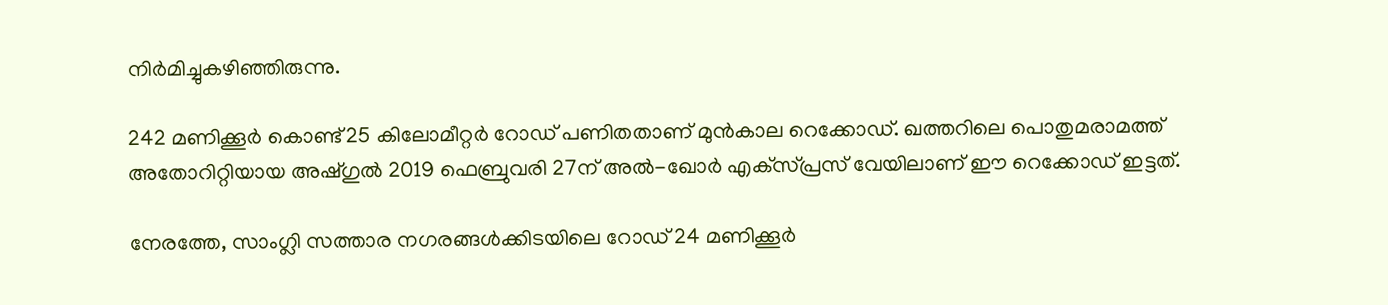നിര്‍മിച്ചുകഴിഞ്ഞിരുന്നു.

242 മണിക്കൂര്‍ കൊണ്ട്25 കിലോമീറ്റര്‍ റോഡ് പണിതതാണ് മുന്‍കാല റെക്കോഡ്. ഖത്തറിലെ പൊതുമരാമത്ത് അതോറിറ്റിയായ അഷ്ഗുല്‍ 2019 ഫെബ്രുവരി 27ന് അല്‍-ഖോര്‍ എക്‌സ്പ്രസ് വേയിലാണ് ഈ റെക്കോഡ് ഇട്ടത്.

നേരത്തേ, സാംഗ്ലി സത്താര നഗരങ്ങള്‍ക്കിടയിലെ റോഡ് 24 മണിക്കൂര്‍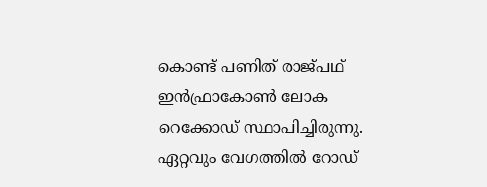കൊണ്ട് പണിത് രാജ്പഥ് ഇന്‍ഫ്രാകോണ്‍ ലോക റെക്കോഡ് സ്ഥാപിച്ചിരുന്നു. ഏറ്റവും വേഗത്തില്‍ റോഡ്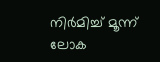നിര്‍മിച്ച്‌ മൂന്ന് ലോക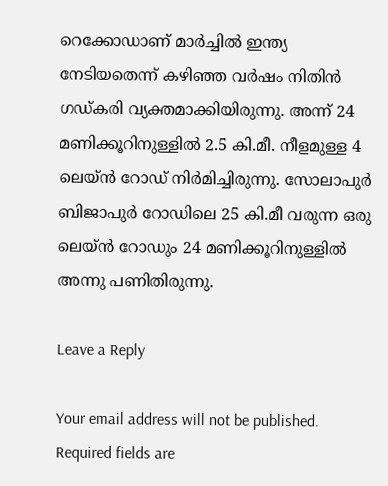റെക്കോഡാണ് മാര്‍ച്ചില്‍ ഇന്ത്യ നേടിയതെന്ന് കഴിഞ്ഞ വര്‍ഷം നിതിന്‍ ഗഡ്കരി വ്യക്തമാക്കിയിരുന്നു. അന്ന് 24 മണിക്കൂറിനുള്ളില്‍ 2.5 കി.മീ. നീളമുള്ള 4 ലെയ്ന്‍ റോഡ് നിര്‍മിച്ചിരുന്നു. സോലാപുര്‍ ബിജാപുര്‍ റോഡിലെ 25 കി.മീ വരുന്ന ഒരു ലെയ്ന്‍ റോഡും 24 മണിക്കൂറിനുള്ളില്‍ അന്നു പണിതിരുന്നു.

Leave a Reply

Your email address will not be published. Required fields are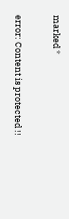marked *

error: Content is protected !!